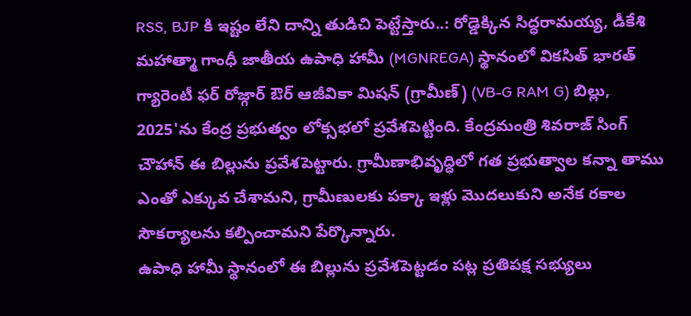RSS, BJP కి ఇష్టం లేని దాన్ని తుడిచి పెట్టేస్తారు..: రోడ్డెక్కిన సిద్ధరామయ్య, డీకేశి
మహాత్మా గాంధీ జాతీయ ఉపాధి హామీ (MGNREGA) స్థానంలో వికసిత్ భారత్ గ్యారెంటీ ఫర్ రోజ్గార్ ఔర్ ఆజీవికా మిషన్ (గ్రామీణ్) (VB-G RAM G) బిల్లు, 2025'ను కేంద్ర ప్రభుత్వం లోక్సభలో ప్రవేశపెట్టింది. కేంద్రమంత్రి శివరాజ్ సింగ్ చౌహాన్ ఈ బిల్లును ప్రవేశపెట్టారు. గ్రామీణాభివృద్ధిలో గత ప్రభుత్వాల కన్నా తాము ఎంతో ఎక్కువ చేశామని, గ్రామీణులకు పక్కా ఇళ్లు మొదలుకుని అనేక రకాల సౌకర్యాలను కల్పించామని పేర్కొన్నారు.
ఉపాధి హామీ స్థానంలో ఈ బిల్లును ప్రవేశపెట్టడం పట్ల ప్రతిపక్ష సభ్యులు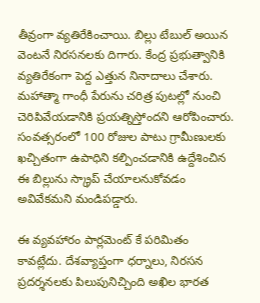తీవ్రంగా వ్యతిరేకించాయి. బిల్లు టేబుల్ అయిన వెంటనే నిరసనలకు దిగారు. కేంద్ర ప్రభుత్వానికి వ్యతిరేకంగా పెద్ద ఎత్తున నినాదాలు చేశారు. మహాత్మా గాంధీ పేరును చరిత్ర పుటల్లో నుంచి చెరిపివేయడానికి ప్రయత్నిస్తోందని ఆరోపించారు. సంవత్సరంలో 100 రోజుల పాటు గ్రామీణులకు ఖచ్చితంగా ఉపాధిని కల్పించడానికి ఉద్దేశించిన ఈ బిల్లును స్క్రాప్ చేయాలనుకోవడం అవివేకమని మండిపడ్డారు.

ఈ వ్యవహారం పార్లమెంట్ కే పరిమితం కావట్లేదు. దేశవ్యాప్తంగా ధర్నాలు, నిరసన ప్రదర్శనలకు పిలుపునిచ్చింది అఖిల భారత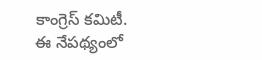కాంగ్రెస్ కమిటీ. ఈ నేపథ్యంలో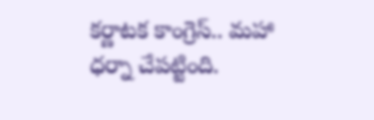కర్ణాటక కాంగ్రెస్.. మహా ధర్నా చేపట్టింది.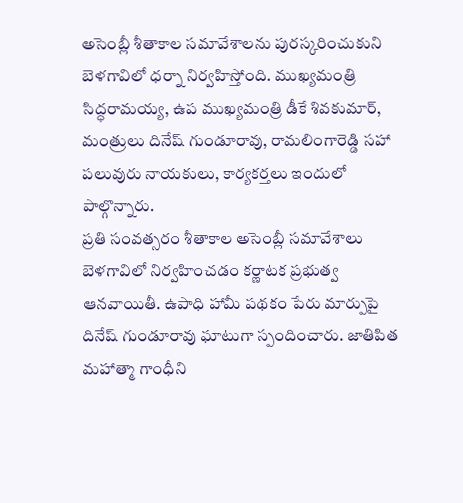అసెంబ్లీ శీతాకాల సమావేశాలను పురస్కరించుకుని బెళగావిలో ధర్నా నిర్వహిస్తోంది. ముఖ్యమంత్రి సిద్ధరామయ్య, ఉప ముఖ్యమంత్రి డీకే శివకుమార్, మంత్రులు దినేష్ గుండూరావు, రామలింగారెడ్డి సహా పలువురు నాయకులు, కార్యకర్తలు ఇందులో పాల్గొన్నారు.
ప్రతి సంవత్సరం శీతాకాల అసెంబ్లీ సమావేశాలు బెళగావిలో నిర్వహించడం కర్ణాటక ప్రభుత్వ ఆనవాయితీ. ఉపాధి హామీ పథకం పేరు మార్పుపై దినేష్ గుండూరావు ఘాటుగా స్పందించారు. జాతిపిత మహాత్మా గాంధీని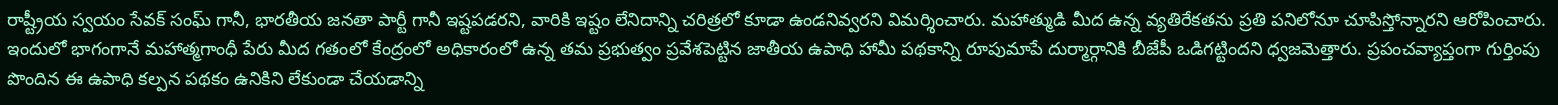రాష్ట్రీయ స్వయం సేవక్ సంఘ్ గానీ, భారతీయ జనతా పార్టీ గానీ ఇష్టపడరని, వారికి ఇష్టం లేనిదాన్ని చరిత్రలో కూడా ఉండనివ్వరని విమర్శించారు. మహాత్ముడి మీద ఉన్న వ్యతిరేకతను ప్రతి పనిలోనూ చూపిస్తోన్నారని ఆరోపించారు.
ఇందులో భాగంగానే మహాత్మగాంధీ పేరు మీద గతంలో కేంద్రంలో అధికారంలో ఉన్న తమ ప్రభుత్వం ప్రవేశపెట్టిన జాతీయ ఉపాధి హామీ పథకాన్ని రూపుమాపే దుర్మార్గానికి బీజేపీ ఒడిగట్టిందని ధ్వజమెత్తారు. ప్రపంచవ్యాప్తంగా గుర్తింపు పొందిన ఈ ఉపాధి కల్పన పథకం ఉనికిని లేకుండా చేయడాన్ని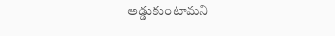అడ్డుకుంటామని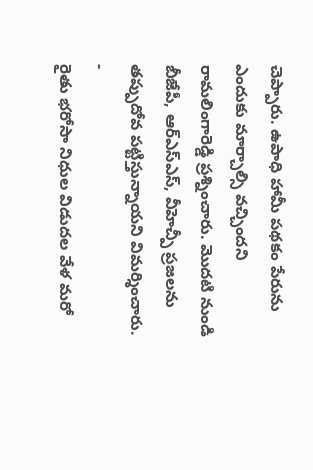చెప్పారు. ఉపాధి హామీ పథకం పేరును ఎందుకు మార్చాల్సి వచ్చిందని రామలింగారెడ్డి ప్రశ్నించారు. మొదటి నుండి బీజేపీ, ఆర్ఎస్ఎస్, వీహెచ్పీ ప్రజలను తప్పుదోవ పట్టిస్తున్నాయని విమర్శించారు.
-
రైతు భరోసా నిధుల విడుదల వేళ మరో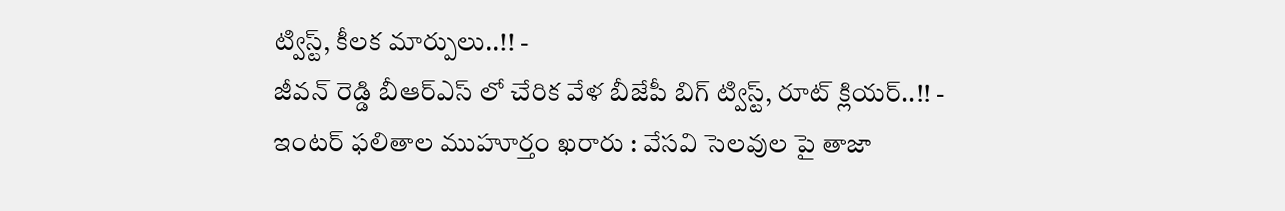ట్విస్ట్, కీలక మార్పులు..!! -
జీవన్ రెడ్డి బీఆర్ఎస్ లో చేరిక వేళ బీజేపీ బిగ్ ట్విస్ట్, రూట్ క్లియర్..!! -
ఇంటర్ ఫలితాల ముహూర్తం ఖరారు : వేసవి సెలవుల పై తాజా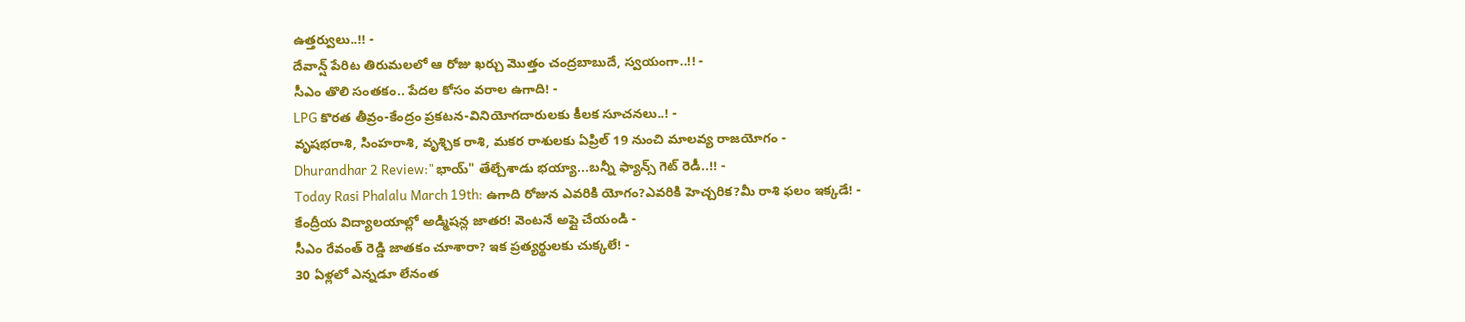ఉత్తర్వులు..!! -
దేవాన్ష్ పేరిట తిరుమలలో ఆ రోజు ఖర్చు మొత్తం చంద్రబాబుదే, స్వయంగా..!! -
సీఎం తొలి సంతకం.. పేదల కోసం వరాల ఉగాది! -
LPG కొరత తీవ్రం-కేంద్రం ప్రకటన-వినియోగదారులకు కీలక సూచనలు..! -
వృషభరాశి, సింహరాశి, వృశ్చిక రాశి, మకర రాశులకు ఏప్రిల్ 19 నుంచి మాలవ్య రాజయోగం -
Dhurandhar 2 Review:"భాయ్" తేల్చేశాడు భయ్యా...బన్నీ ఫ్యాన్స్ గెట్ రెడీ..!! -
Today Rasi Phalalu March 19th: ఉగాది రోజున ఎవరికి యోగం?ఎవరికి హెచ్చరిక?మీ రాశి ఫలం ఇక్కడే! -
కేంద్రీయ విద్యాలయాల్లో అడ్మిషన్ల జాతర! వెంటనే అప్లై చేయండి -
సీఎం రేవంత్ రెడ్డి జాతకం చూశారా? ఇక ప్రత్యర్థులకు చుక్కలే! -
30 ఏళ్లలో ఎన్నడూ లేనంత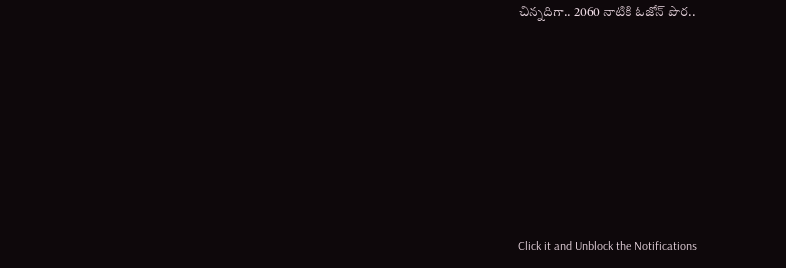చిన్నదిగా.. 2060 నాటికి ఓజోన్ పొర..












Click it and Unblock the Notifications